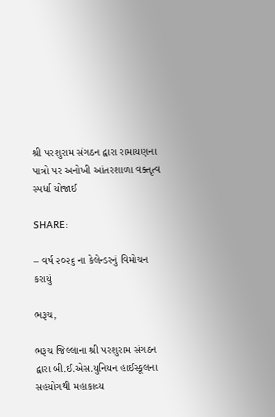શ્રી પરશુરામ સંગઠન દ્વારા રામાયણના પાત્રો પર અનોખી આંતરશાળા વક્તૃત્વ સ્પર્ધા યોજાઈ

SHARE:

– વર્ષ ૨૦૨૬ ના કેલેન્ડરનું વિમોચન કરાયું

ભરૂચ,

ભરૂચ જિલ્લાના શ્રી પરશુરામ સંગઠન દ્વારા બી.ઈ.એસ.યુનિયન હાઈસ્કૂલના સહયોગથી મહાકાવ્ય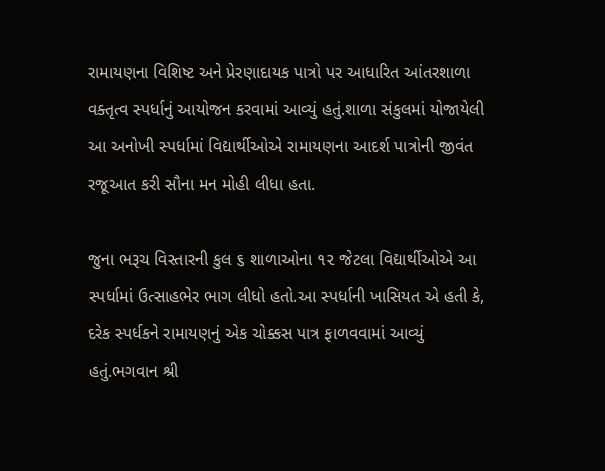રામાયણના વિશિષ્ટ અને પ્રેરણાદાયક પાત્રો પર આધારિત આંતરશાળા વક્તૃત્વ સ્પર્ધાનું આયોજન કરવામાં આવ્યું હતું.શાળા સંકુલમાં યોજાયેલી આ અનોખી સ્પર્ધામાં વિદ્યાર્થીઓએ રામાયણના આદર્શ પાત્રોની જીવંત રજૂઆત કરી સૌના મન મોહી લીધા હતા.

જુના ભરૂચ વિસ્તારની કુલ ૬ શાળાઓના ૧૨ જેટલા વિદ્યાર્થીઓએ આ સ્પર્ધામાં ઉત્સાહભેર ભાગ લીધો હતો.આ સ્પર્ધાની ખાસિયત એ હતી કે, દરેક સ્પર્ધકને રામાયણનું એક ચોક્કસ પાત્ર ફાળવવામાં આવ્યું હતું.ભગવાન શ્રી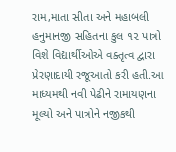રામ,માતા સીતા અને મહાબલી હનુમાનજી સહિતના કુલ ૧૨ પાત્રો વિશે વિદ્યાર્થીઓએ વક્તૃત્વ દ્વારા પ્રેરણાદાયી રજૂઆતો કરી હતી.આ માધ્યમથી નવી પેઢીને રામાયણના મૂલ્યો અને પાત્રોને નજીકથી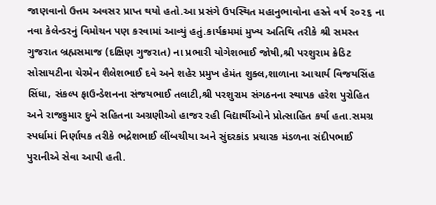જાણવાનો ઉત્તમ અવસર પ્રાપ્ત થયો હતો.આ પ્રસંગે ઉપસ્થિત મહાનુભાવોના હસ્તે વર્ષ ૨૦૨૬ ના નવા કેલેન્ડરનું વિમોચન પણ કરવામાં આવ્યું હતું.કાર્યક્રમમાં મુખ્ય અતિથિ તરીકે શ્રી સમસ્ત ગુજરાત બ્રહ્મસમાજ (દક્ષિણ ગુજરાત) ના પ્રભારી યોગેશભાઈ જોષી,શ્રી પરશુરામ ક્રેડિટ સોસાયટીના ચેરમેન શૈલેશભાઈ દવે અને શહેર પ્રમુખ હેમંત શુક્લ,શાળાના આચાર્ય વિજયસિંહ સિંધા, સંકલ્પ ફાઉન્ડેશનના સંજયભાઈ તલાટી,શ્રી પરશુરામ સંગઠનના સ્થાપક હરેશ પુરોહિત અને રાજકુમાર દુબે સહિતના અગ્રણીઓ હાજર રહી વિદ્યાર્થીઓને પ્રોત્સાહિત કર્યા હતા.સમગ્ર સ્પર્ધામાં નિર્ણાયક તરીકે ભદ્રેશભાઈ લીંબચીયા અને સુંદરકાંડ પ્રચારક મંડળના સંદીપભાઈ પુરાનીએ સેવા આપી હતી.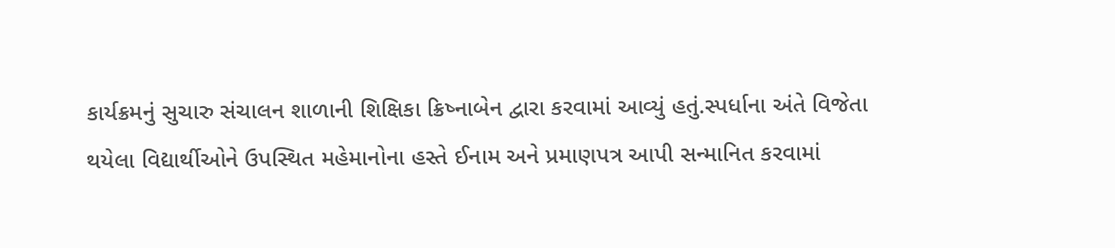કાર્યક્રમનું સુચારુ સંચાલન શાળાની શિક્ષિકા ક્રિષ્નાબેન દ્વારા કરવામાં આવ્યું હતું.સ્પર્ધાના અંતે વિજેતા થયેલા વિદ્યાર્થીઓને ઉપસ્થિત મહેમાનોના હસ્તે ઈનામ અને પ્રમાણપત્ર આપી સન્માનિત કરવામાં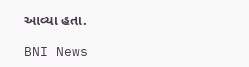આવ્યા હતા.

BNI News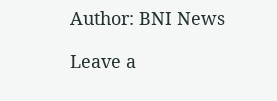Author: BNI News

Leave a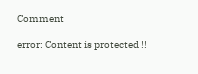Comment

error: Content is protected !!